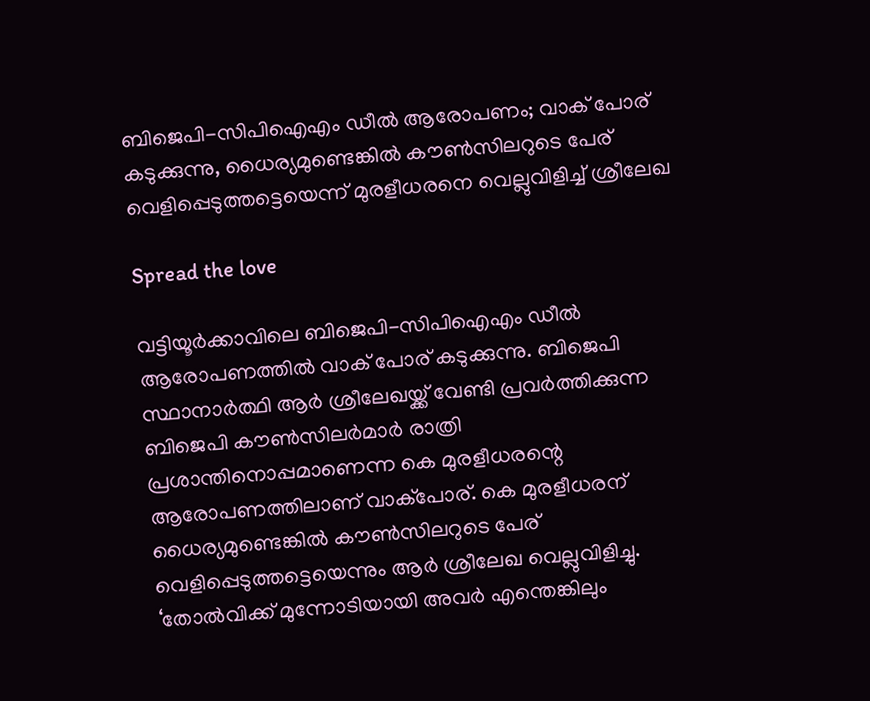ബിജെപി-സിപിഐഎം ഡീല്‍ ആരോപണം; വാക് പോര് കടുക്കുന്നു, ധൈര്യമുണ്ടെങ്കില്‍ കൗണ്‍സിലറുടെ പേര് വെളിപ്പെടുത്തട്ടെയെന്ന് മുരളീധരനെ വെല്ലുവിളിച്ച് ശ്രീലേഖ

Spread the love

വട്ടിയൂര്‍ക്കാവിലെ ബിജെപി-സിപിഐഎം ഡീല്‍ ആരോപണത്തില്‍ വാക് പോര് കടുക്കുന്നു. ബിജെപി സ്ഥാനാര്‍ത്ഥി ആര്‍ ശ്രീലേഖയ്ക്ക് വേണ്ടി പ്രവര്‍ത്തിക്കുന്ന ബിജെപി കൗണ്‍സിലര്‍മാര്‍ രാത്രി പ്രശാന്തിനൊപ്പമാണെന്ന കെ മുരളീധരന്റെ ആരോപണത്തിലാണ് വാക്‌പോര്. കെ മുരളീധരന് ധൈര്യമുണ്ടെങ്കില്‍ കൗണ്‍സിലറുടെ പേര് വെളിപ്പെടുത്തട്ടെയെന്നും ആര്‍ ശ്രീലേഖ വെല്ലുവിളിച്ചു. ‘തോല്‍വിക്ക് മുന്നോടിയായി അവര്‍ എന്തെങ്കിലും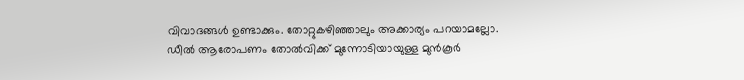വിവാദങ്ങള്‍ ഉണ്ടാക്കും. തോറ്റുകഴിഞ്ഞാലും അക്കാര്യം പറയാമല്ലോ. ഡീല്‍ ആരോപണം തോല്‍വിക്ക് മുന്നോടിയായുള്ള മുന്‍കൂര്‍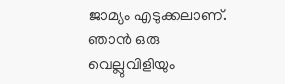ജാമ്യം എടുക്കലാണ്. ഞാന്‍ ഒരു വെല്ലുവിളിയും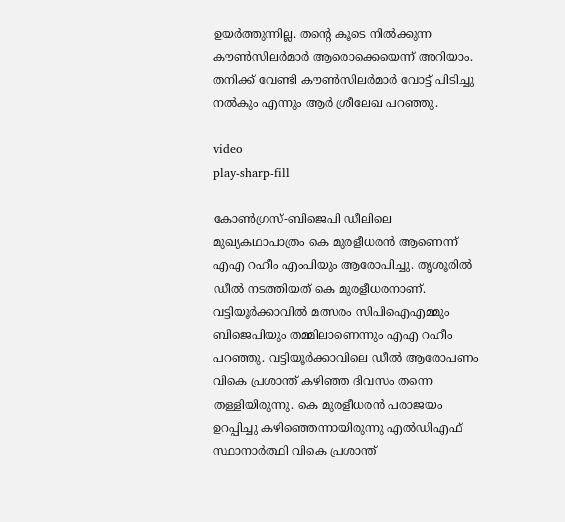ഉയര്‍ത്തുന്നില്ല. തന്റെ കൂടെ നില്‍ക്കുന്ന കൗണ്‍സിലര്‍മാര്‍ ആരൊക്കെയെന്ന് അറിയാം. തനിക്ക് വേണ്ടി കൗണ്‍സിലര്‍മാര്‍ വോട്ട് പിടിച്ചു നല്‍കും എന്നും ആര്‍ ശ്രീലേഖ പറഞ്ഞു.

video
play-sharp-fill

കോണ്‍ഗ്രസ്-ബിജെപി ഡീലിലെ മുഖ്യകഥാപാത്രം കെ മുരളീധരന്‍ ആണെന്ന് എഎ റഹീം എംപിയും ആരോപിച്ചു. തൃശൂരില്‍ ഡീല്‍ നടത്തിയത് കെ മുരളീധരനാണ്. വട്ടിയൂര്‍ക്കാവില്‍ മത്സരം സിപിഐഎമ്മും ബിജെപിയും തമ്മിലാണെന്നും എഎ റഹീം പറഞ്ഞു. വട്ടിയൂര്‍ക്കാവിലെ ഡീല്‍ ആരോപണം വികെ പ്രശാന്ത് കഴിഞ്ഞ ദിവസം തന്നെ തള്ളിയിരുന്നു. കെ മുരളീധരന്‍ പരാജയം ഉറപ്പിച്ചു കഴിഞ്ഞെന്നായിരുന്നു എല്‍ഡിഎഫ് സ്ഥാനാര്‍ത്ഥി വികെ പ്രശാന്ത്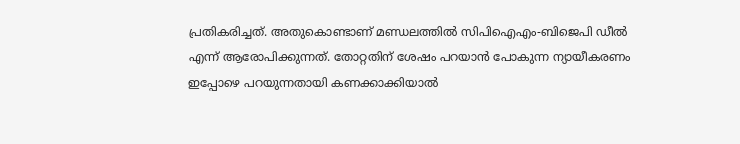പ്രതികരിച്ചത്. അതുകൊണ്ടാണ് മണ്ഡലത്തില്‍ സിപിഐഎം-ബിജെപി ഡീല്‍ എന്ന് ആരോപിക്കുന്നത്. തോറ്റതിന് ശേഷം പറയാന്‍ പോകുന്ന ന്യായീകരണം ഇപ്പോഴെ പറയുന്നതായി കണക്കാക്കിയാല്‍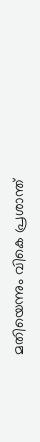മതിയെന്നും വികെ പ്രശാന്ത്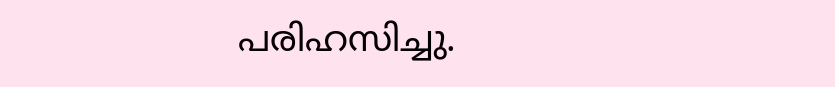പരിഹസിച്ചു.